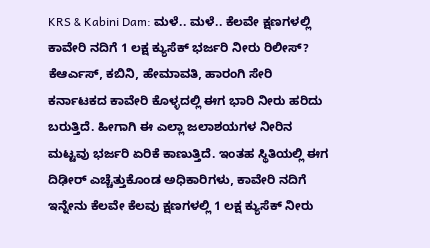KRS & Kabini Dam: ಮಳೆ.. ಮಳೆ.. ಕೆಲವೇ ಕ್ಷಣಗಳಲ್ಲಿ ಕಾವೇರಿ ನದಿಗೆ 1 ಲಕ್ಷ ಕ್ಯುಸೆಕ್ ಭರ್ಜರಿ ನೀರು ರಿಲೀಸ್?
ಕೆಆರ್ಎಸ್, ಕಬಿನಿ, ಹೇಮಾವತಿ, ಹಾರಂಗಿ ಸೇರಿ ಕರ್ನಾಟಕದ ಕಾವೇರಿ ಕೊಳ್ಳದಲ್ಲಿ ಈಗ ಭಾರಿ ನೀರು ಹರಿದು ಬರುತ್ತಿದೆ. ಹೀಗಾಗಿ ಈ ಎಲ್ಲಾ ಜಲಾಶಯಗಳ ನೀರಿನ ಮಟ್ಟವು ಭರ್ಜರಿ ಏರಿಕೆ ಕಾಣುತ್ತಿದೆ. ಇಂತಹ ಸ್ಥಿತಿಯಲ್ಲಿ ಈಗ ದಿಢೀರ್ ಎಚ್ಚೆತ್ತುಕೊಂಡ ಅಧಿಕಾರಿಗಳು, ಕಾವೇರಿ ನದಿಗೆ ಇನ್ನೇನು ಕೆಲವೇ ಕೆಲವು ಕ್ಷಣಗಳಲ್ಲಿ 1 ಲಕ್ಷ ಕ್ಯುಸೆಕ್ ನೀರು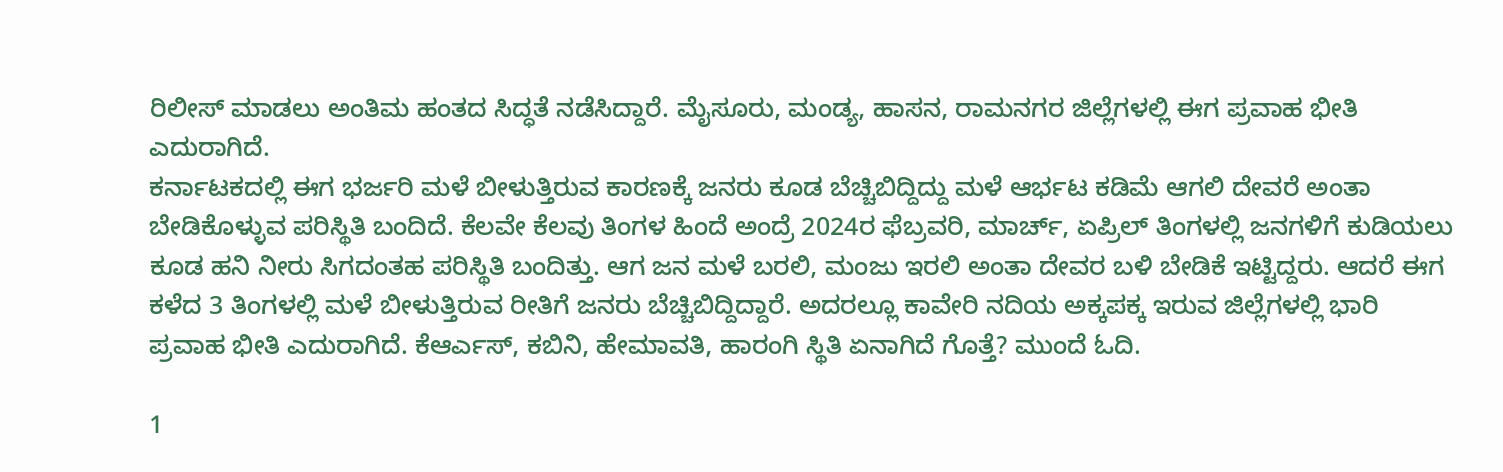ರಿಲೀಸ್ ಮಾಡಲು ಅಂತಿಮ ಹಂತದ ಸಿದ್ಧತೆ ನಡೆಸಿದ್ದಾರೆ. ಮೈಸೂರು, ಮಂಡ್ಯ, ಹಾಸನ, ರಾಮನಗರ ಜಿಲ್ಲೆಗಳಲ್ಲಿ ಈಗ ಪ್ರವಾಹ ಭೀತಿ ಎದುರಾಗಿದೆ.
ಕರ್ನಾಟಕದಲ್ಲಿ ಈಗ ಭರ್ಜರಿ ಮಳೆ ಬೀಳುತ್ತಿರುವ ಕಾರಣಕ್ಕೆ ಜನರು ಕೂಡ ಬೆಚ್ಚಿಬಿದ್ದಿದ್ದು ಮಳೆ ಆರ್ಭಟ ಕಡಿಮೆ ಆಗಲಿ ದೇವರೆ ಅಂತಾ ಬೇಡಿಕೊಳ್ಳುವ ಪರಿಸ್ಥಿತಿ ಬಂದಿದೆ. ಕೆಲವೇ ಕೆಲವು ತಿಂಗಳ ಹಿಂದೆ ಅಂದ್ರೆ 2024ರ ಫೆಬ್ರವರಿ, ಮಾರ್ಚ್, ಏಪ್ರಿಲ್ ತಿಂಗಳಲ್ಲಿ ಜನಗಳಿಗೆ ಕುಡಿಯಲು ಕೂಡ ಹನಿ ನೀರು ಸಿಗದಂತಹ ಪರಿಸ್ಥಿತಿ ಬಂದಿತ್ತು. ಆಗ ಜನ ಮಳೆ ಬರಲಿ, ಮಂಜು ಇರಲಿ ಅಂತಾ ದೇವರ ಬಳಿ ಬೇಡಿಕೆ ಇಟ್ಟಿದ್ದರು. ಆದರೆ ಈಗ ಕಳೆದ 3 ತಿಂಗಳಲ್ಲಿ ಮಳೆ ಬೀಳುತ್ತಿರುವ ರೀತಿಗೆ ಜನರು ಬೆಚ್ಚಿಬಿದ್ದಿದ್ದಾರೆ. ಅದರಲ್ಲೂ ಕಾವೇರಿ ನದಿಯ ಅಕ್ಕಪಕ್ಕ ಇರುವ ಜಿಲ್ಲೆಗಳಲ್ಲಿ ಭಾರಿ ಪ್ರವಾಹ ಭೀತಿ ಎದುರಾಗಿದೆ. ಕೆಆರ್ಎಸ್, ಕಬಿನಿ, ಹೇಮಾವತಿ, ಹಾರಂಗಿ ಸ್ಥಿತಿ ಏನಾಗಿದೆ ಗೊತ್ತೆ? ಮುಂದೆ ಓದಿ.

1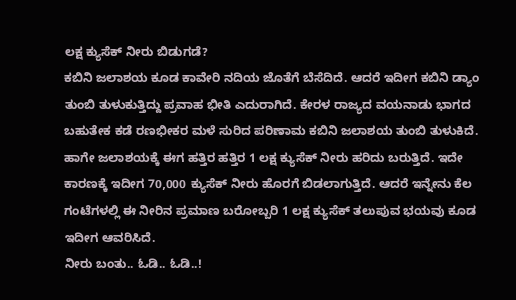ಲಕ್ಷ ಕ್ಯುಸೆಕ್ ನೀರು ಬಿಡುಗಡೆ?
ಕಬಿನಿ ಜಲಾಶಯ ಕೂಡ ಕಾವೇರಿ ನದಿಯ ಜೊತೆಗೆ ಬೆಸೆದಿದೆ. ಆದರೆ ಇದೀಗ ಕಬಿನಿ ಡ್ಯಾಂ ತುಂಬಿ ತುಳುಕುತ್ತಿದ್ದು ಪ್ರವಾಹ ಭೀತಿ ಎದುರಾಗಿದೆ. ಕೇರಳ ರಾಜ್ಯದ ವಯನಾಡು ಭಾಗದ ಬಹುತೇಕ ಕಡೆ ರಣಭೀಕರ ಮಳೆ ಸುರಿದ ಪರಿಣಾಮ ಕಬಿನಿ ಜಲಾಶಯ ತುಂಬಿ ತುಳುಕಿದೆ. ಹಾಗೇ ಜಲಾಶಯಕ್ಕೆ ಈಗ ಹತ್ತಿರ ಹತ್ತಿರ 1 ಲಕ್ಷ ಕ್ಯುಸೆಕ್ ನೀರು ಹರಿದು ಬರುತ್ತಿದೆ. ಇದೇ ಕಾರಣಕ್ಕೆ ಇದೀಗ 70,000 ಕ್ಯುಸೆಕ್ ನೀರು ಹೊರಗೆ ಬಿಡಲಾಗುತ್ತಿದೆ. ಆದರೆ ಇನ್ನೇನು ಕೆಲ ಗಂಟೆಗಳಲ್ಲಿ ಈ ನೀರಿನ ಪ್ರಮಾಣ ಬರೋಬ್ಬರಿ 1 ಲಕ್ಷ ಕ್ಯುಸೆಕ್ ತಲುಪುವ ಭಯವು ಕೂಡ ಇದೀಗ ಆವರಿಸಿದೆ.
ನೀರು ಬಂತು.. ಓಡಿ.. ಓಡಿ..!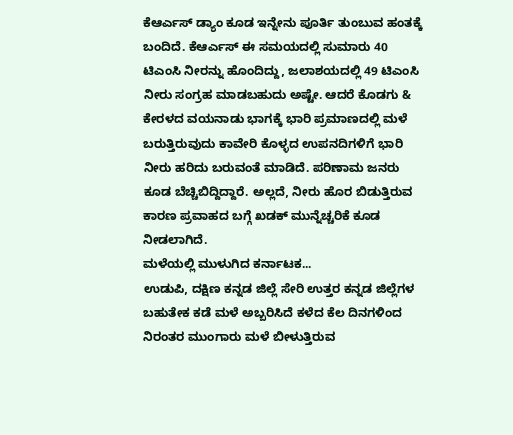ಕೆಆರ್ಎಸ್ ಡ್ಯಾಂ ಕೂಡ ಇನ್ನೇನು ಪೂರ್ತಿ ತುಂಬುವ ಹಂತಕ್ಕೆ ಬಂದಿದೆ. ಕೆಆರ್ಎಸ್ ಈ ಸಮಯದಲ್ಲಿ ಸುಮಾರು 40 ಟಿಎಂಸಿ ನೀರನ್ನು ಹೊಂದಿದ್ದು, ಜಲಾಶಯದಲ್ಲಿ 49 ಟಿಎಂಸಿ ನೀರು ಸಂಗ್ರಹ ಮಾಡಬಹುದು ಅಷ್ಟೇ. ಆದರೆ ಕೊಡಗು & ಕೇರಳದ ವಯನಾಡು ಭಾಗಕ್ಕೆ ಭಾರಿ ಪ್ರಮಾಣದಲ್ಲಿ ಮಳೆ ಬರುತ್ತಿರುವುದು ಕಾವೇರಿ ಕೊಳ್ಳದ ಉಪನದಿಗಳಿಗೆ ಭಾರಿ ನೀರು ಹರಿದು ಬರುವಂತೆ ಮಾಡಿದೆ. ಪರಿಣಾಮ ಜನರು ಕೂಡ ಬೆಚ್ಚಿಬಿದ್ದಿದ್ದಾರೆ. ಅಲ್ಲದೆ, ನೀರು ಹೊರ ಬಿಡುತ್ತಿರುವ ಕಾರಣ ಪ್ರವಾಹದ ಬಗ್ಗೆ ಖಡಕ್ ಮುನ್ನೆಚ್ಚರಿಕೆ ಕೂಡ ನೀಡಲಾಗಿದೆ.
ಮಳೆಯಲ್ಲಿ ಮುಳುಗಿದ ಕರ್ನಾಟಕ...
ಉಡುಪಿ, ದಕ್ಷಿಣ ಕನ್ನಡ ಜಿಲ್ಲೆ ಸೇರಿ ಉತ್ತರ ಕನ್ನಡ ಜಿಲ್ಲೆಗಳ ಬಹುತೇಕ ಕಡೆ ಮಳೆ ಅಬ್ಬರಿಸಿದೆ ಕಳೆದ ಕೆಲ ದಿನಗಳಿಂದ ನಿರಂತರ ಮುಂಗಾರು ಮಳೆ ಬೀಳುತ್ತಿರುವ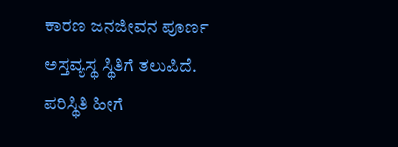ಕಾರಣ ಜನಜೀವನ ಪೂರ್ಣ ಅಸ್ತವ್ಯಸ್ಥ ಸ್ಥಿತಿಗೆ ತಲುಪಿದೆ. ಪರಿಸ್ಥಿತಿ ಹೀಗೆ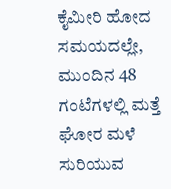ಕೈಮೀರಿ ಹೋದ ಸಮಯದಲ್ಲೇ, ಮುಂದಿನ 48 ಗಂಟೆಗಳಲ್ಲಿ ಮತ್ತೆ ಘೋರ ಮಳೆ ಸುರಿಯುವ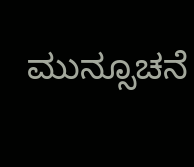ಮುನ್ಸೂಚನೆ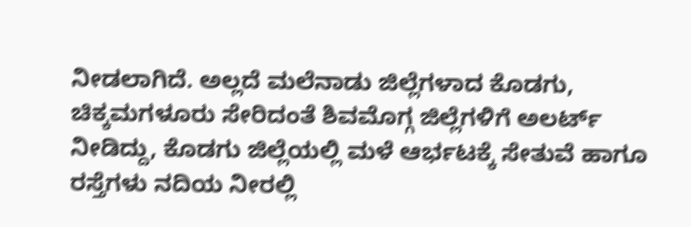ನೀಡಲಾಗಿದೆ. ಅಲ್ಲದೆ ಮಲೆನಾಡು ಜಿಲ್ಲೆಗಳಾದ ಕೊಡಗು, ಚಿಕ್ಕಮಗಳೂರು ಸೇರಿದಂತೆ ಶಿವಮೊಗ್ಗ ಜಿಲ್ಲೆಗಳಿಗೆ ಅಲರ್ಟ್ ನೀಡಿದ್ದು, ಕೊಡಗು ಜಿಲ್ಲೆಯಲ್ಲಿ ಮಳೆ ಆರ್ಭಟಕ್ಕೆ ಸೇತುವೆ ಹಾಗೂ ರಸ್ತೆಗಳು ನದಿಯ ನೀರಲ್ಲಿ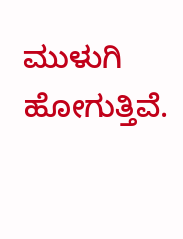ಮುಳುಗಿ ಹೋಗುತ್ತಿವೆ.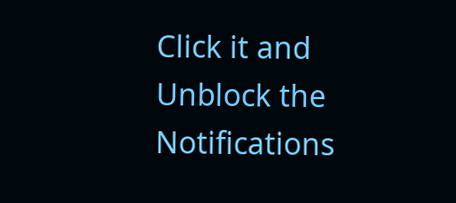Click it and Unblock the Notifications